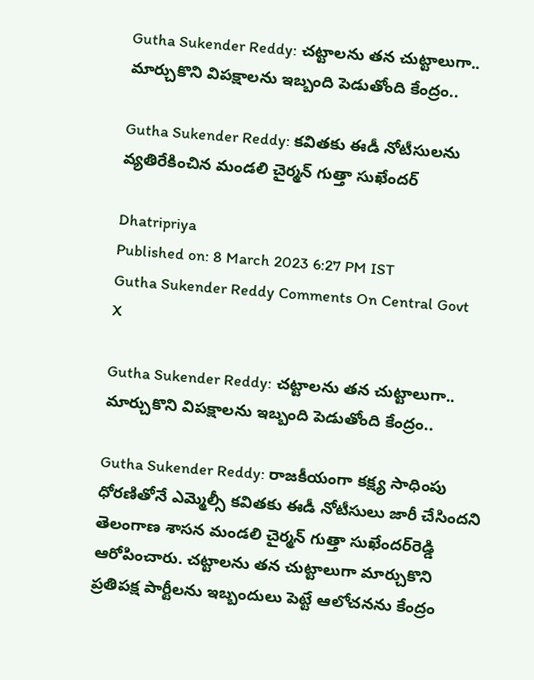Gutha Sukender Reddy: చట్టాలను తన చుట్టాలుగా.. మార్చుకొని విపక్షాలను ఇబ్బంది పెడుతోంది కేంద్రం..

Gutha Sukender Reddy: కవితకు ఈడీ నోటీసులను వ్యతిరేకించిన మండలి చైర్మన్ గుత్తా సుఖేందర్‌

Dhatripriya
Published on: 8 March 2023 6:27 PM IST
Gutha Sukender Reddy Comments On Central Govt
X

Gutha Sukender Reddy: చట్టాలను తన చుట్టాలుగా.. మార్చుకొని విపక్షాలను ఇబ్బంది పెడుతోంది కేంద్రం..

Gutha Sukender Reddy: రాజకీయంగా కక్ష్య సాధింపు ధోరణితోనే ఎమ్మెల్సీ కవితకు ఈడీ నోటీసులు జారీ చేసిందని తెలంగాణ శాసన మండలి చైర్మన్ గుత్తా సుఖేందర్‌రెడ్డి ఆరోపించారు. చట్టాలను తన చుట్టాలుగా మార్చుకొని ప్రతిపక్ష పార్టీలను ఇబ్బందులు పెట్టే ఆలోచనను కేంద్రం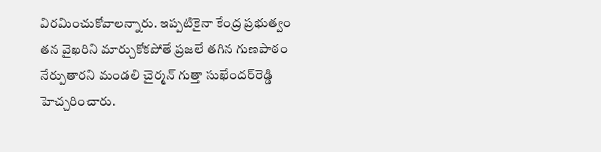విరమించుకోవాలన్నారు. ఇప్పటికైనా కేంద్ర ప్రభుత్వం తన వైఖరిని మార్చుకోకపోతే ప్రజలే తగిన గుణపాఠం నేర్పుతారని మండలి చైర్మన్ గుత్తా సుఖేందర్‌రెడ్డి హెచ్చరించారు.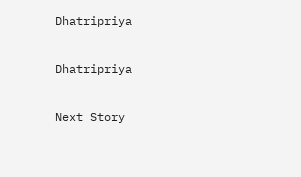Dhatripriya

Dhatripriya

Next Story